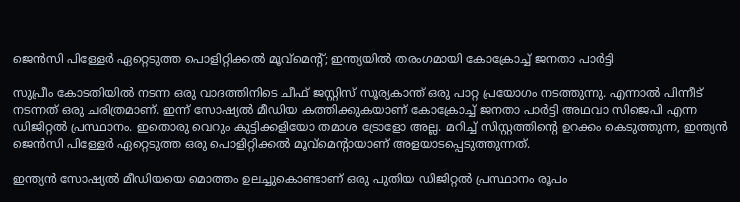ജെന്‍സി പിള്ളേര്‍ ഏറ്റെടുത്ത പൊളിറ്റിക്കല്‍ മൂവ്മെന്റ്; ഇന്ത്യയിൽ തരംഗമായി കോക്രോച്ച് ജനതാ പാര്‍ട്ടി

സുപ്രീം കോടതിയില്‍ നടന്ന ഒരു വാദത്തിനിടെ ചീഫ് ജസ്റ്റിസ് സൂര്യകാന്ത് ഒരു പാറ്റ പ്രയോഗം നടത്തുന്നു. എന്നാൽ പിന്നീട് നടന്നത് ഒരു ചരിത്രമാണ്. ഇന്ന് സോഷ്യൽ മീഡിയ കത്തിക്കുകയാണ് കോക്രോച്ച് ജനതാ പാര്‍ട്ടി അഥവാ സിജെപി എന്ന ഡിജിറ്റല്‍ പ്രസ്ഥാനം. ഇതൊരു വെറും കുട്ടിക്കളിയോ തമാശ ട്രോളോ അല്ല. മറിച്ച് സിസ്റ്റത്തിന്റെ ഉറക്കം കെടുത്തുന്ന, ഇന്ത്യന്‍ ജെന്‍സി പിള്ളേര്‍ ഏറ്റെടുത്ത ഒരു പൊളിറ്റിക്കല്‍ മൂവ്‌മെന്റായാണ് അളയാടപ്പെടുത്തുന്നത്.

ഇന്ത്യന്‍ സോഷ്യല്‍ മീഡിയയെ മൊത്തം ഉലച്ചുകൊണ്ടാണ് ഒരു പുതിയ ഡിജിറ്റല്‍ പ്രസ്ഥാനം രൂപം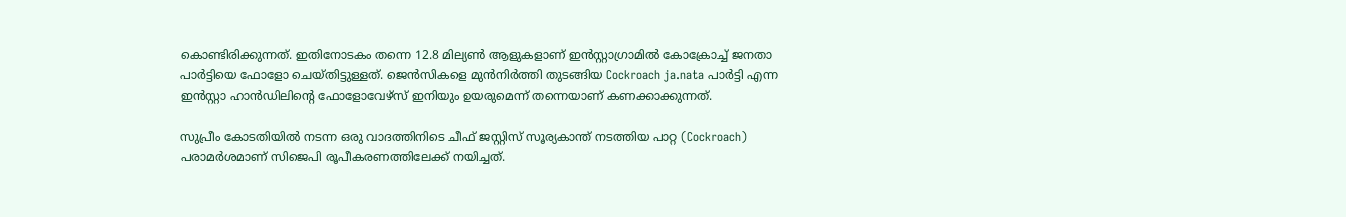കൊണ്ടിരിക്കുന്നത്. ഇതിനോടകം തന്നെ 12.8 മില്യൺ ആളുകളാണ് ഇൻസ്റ്റാഗ്രാമിൽ കോക്രോച്ച് ജനതാ പാര്‍ട്ടിയെ ഫോളോ ചെയ്തിട്ടുള്ളത്. ജെൻസികളെ മുൻനിർത്തി തുടങ്ങിയ Cockroach ja.nata പാർട്ടി എന്ന ഇൻസ്റ്റാ ഹാൻഡിലിന്റെ ഫോളോവേഴ്സ് ഇനിയും ഉയരുമെന്ന് തന്നെയാണ് കണക്കാക്കുന്നത്.

സുപ്രീം കോടതിയില്‍ നടന്ന ഒരു വാദത്തിനിടെ ചീഫ് ജസ്റ്റിസ് സൂര്യകാന്ത് നടത്തിയ പാറ്റ (Cockroach) പരാമര്‍ശമാണ് സിജെപി രൂപീകരണത്തിലേക്ക് നയിച്ചത്.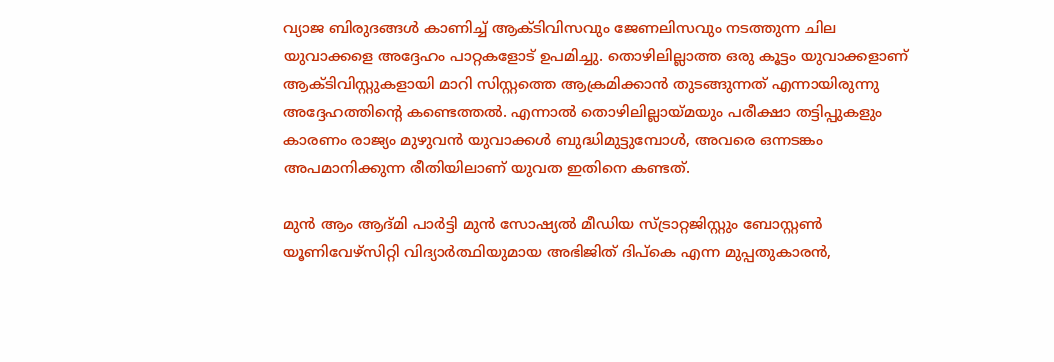വ്യാജ ബിരുദങ്ങള്‍ കാണിച്ച് ആക്ടിവിസവും ജേണലിസവും നടത്തുന്ന ചില യുവാക്കളെ അദ്ദേഹം പാറ്റകളോട് ഉപമിച്ചു. തൊഴിലില്ലാത്ത ഒരു കൂട്ടം യുവാക്കളാണ് ആക്ടിവിസ്റ്റുകളായി മാറി സിസ്റ്റത്തെ ആക്രമിക്കാന്‍ തുടങ്ങുന്നത് എന്നായിരുന്നു അദ്ദേഹത്തിന്റെ കണ്ടെത്തല്‍. എന്നാൽ തൊഴിലില്ലായ്മയും പരീക്ഷാ തട്ടിപ്പുകളും കാരണം രാജ്യം മുഴുവന്‍ യുവാക്കള്‍ ബുദ്ധിമുട്ടുമ്പോള്‍, അവരെ ഒന്നടങ്കം അപമാനിക്കുന്ന രീതിയിലാണ് യുവത ഇതിനെ കണ്ടത്.

മുന്‍ ആം ആദ്മി പാര്‍ട്ടി മുന്‍ സോഷ്യല്‍ മീഡിയ സ്ട്രാറ്റജിസ്റ്റും ബോസ്റ്റണ്‍ യൂണിവേഴ്‌സിറ്റി വിദ്യാര്‍ത്ഥിയുമായ അഭിജിത് ദിപ്‌കെ എന്ന മുപ്പതുകാരന്‍,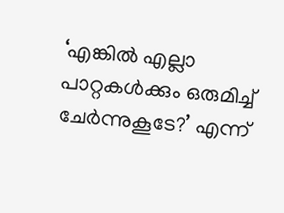‘എങ്കില്‍ എല്ലാ പാറ്റകള്‍ക്കും ഒരുമിച്ച് ചേര്‍ന്നുകൂടേ?’ എന്ന്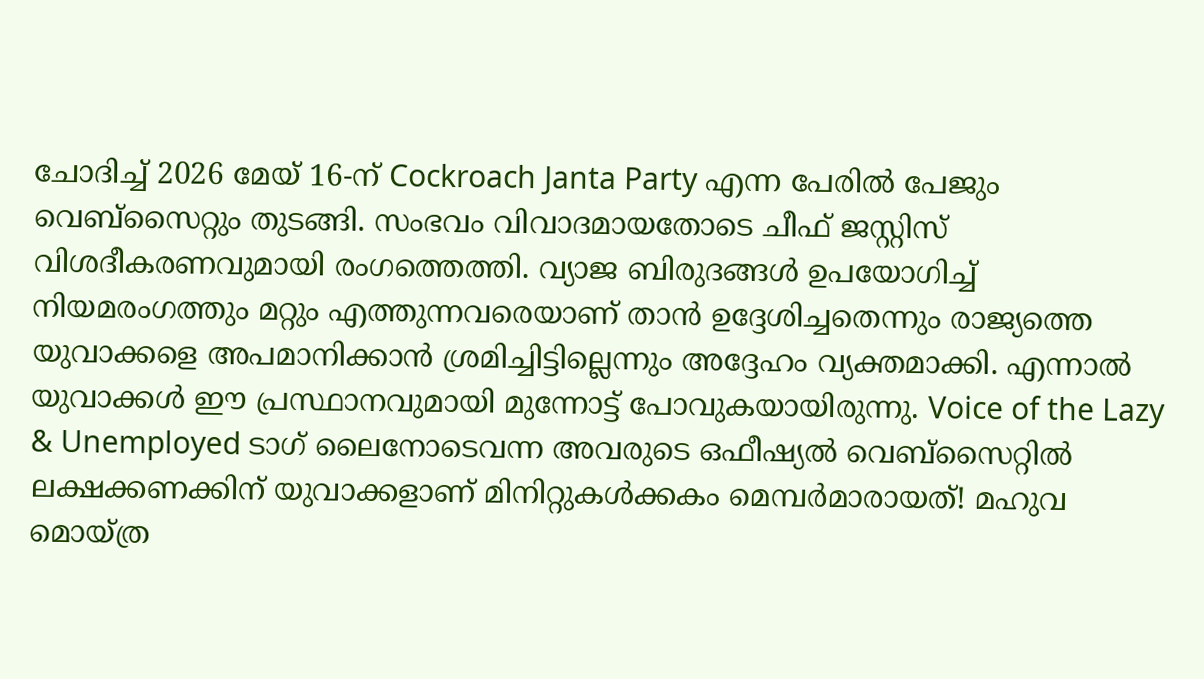ചോദിച്ച് 2026 മേയ് 16-ന് Cockroach Janta Party എന്ന പേരില്‍ പേജും വെബ്‌സൈറ്റും തുടങ്ങി. സംഭവം വിവാദമായതോടെ ചീഫ് ജസ്റ്റിസ് വിശദീകരണവുമായി രംഗത്തെത്തി. വ്യാജ ബിരുദങ്ങള്‍ ഉപയോഗിച്ച് നിയമരംഗത്തും മറ്റും എത്തുന്നവരെയാണ് താന്‍ ഉദ്ദേശിച്ചതെന്നും രാജ്യത്തെ യുവാക്കളെ അപമാനിക്കാന്‍ ശ്രമിച്ചിട്ടില്ലെന്നും അദ്ദേഹം വ്യക്തമാക്കി. എന്നാല്‍ യുവാക്കള്‍ ഈ പ്രസ്ഥാനവുമായി മുന്നോട്ട് പോവുകയായിരുന്നു. Voice of the Lazy & Unemployed ടാഗ് ലൈനോടെവന്ന അവരുടെ ഒഫീഷ്യല്‍ വെബ്‌സൈറ്റില്‍ ലക്ഷക്കണക്കിന് യുവാക്കളാണ് മിനിറ്റുകള്‍ക്കകം മെമ്പര്‍മാരായത്! മഹുവ മൊയ്ത്ര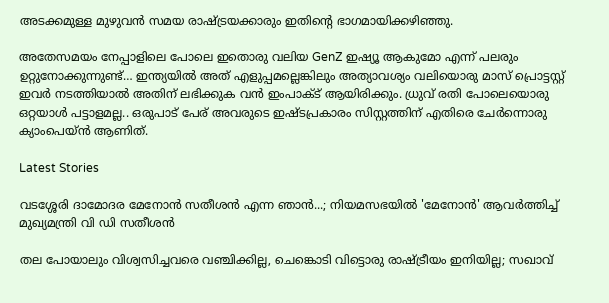അടക്കമുള്ള മുഴുവന്‍ സമയ രാഷ്ട്രയക്കാരും ഇതിന്റെ ഭാഗമായിക്കഴിഞ്ഞു.

അതേസമയം നേപ്പാളിലെ പോലെ ഇതൊരു വലിയ GenZ ഇഷ്യൂ ആകുമോ എന്ന് പലരും ഉറ്റുനോക്കുന്നുണ്ട്… ഇന്ത്യയിൽ അത് എളുപ്പമല്ലെങ്കിലും അത്യാവശ്യം വലിയൊരു മാസ് പ്രൊട്ടസ്റ്റ് ഇവർ നടത്തിയാൽ അതിന് ലഭിക്കുക വൻ ഇംപാക്ട് ആയിരിക്കും. ധ്രുവ് രതി പോലെയൊരു ഒറ്റയാൾ പട്ടാളമല്ല.. ഒരുപാട് പേര് അവരുടെ ഇഷ്ടപ്രകാരം സിസ്റ്റത്തിന് എതിരെ ചേർന്നൊരു ക്യാംപെയ്ൻ ആണിത്.

Latest Stories

വടശ്ശേരി ദാമോദര മേനോൻ സതീശൻ എന്ന ഞാൻ...; നിയമസഭയില്‍ 'മേനോന്‍' ആവര്‍ത്തിച്ച് മുഖ്യമന്ത്രി വി ഡി സതീശന്‍

തല പോയാലും വിശ്വസിച്ചവരെ വഞ്ചിക്കില്ല, ചെങ്കൊടി വിട്ടൊരു രാഷ്ട്രീയം ഇനിയില്ല; സഖാവ്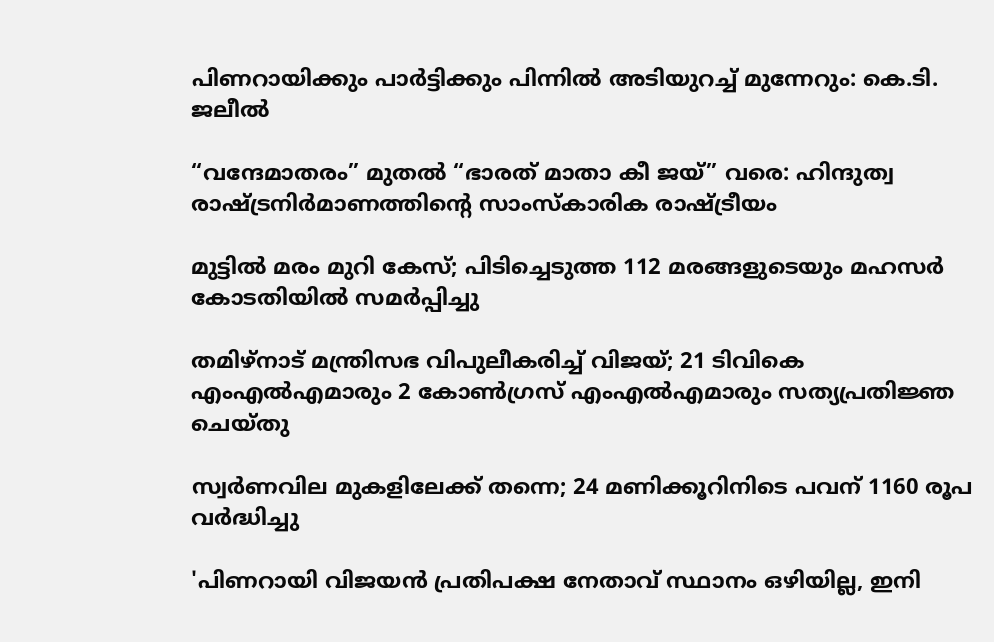പിണറായിക്കും പാർട്ടിക്കും പിന്നിൽ അടിയുറച്ച് മുന്നേറും: കെ.ടി. ജലീൽ

“വന്ദേമാതരം” മുതൽ “ഭാരത് മാതാ കീ ജയ്” വരെ: ഹിന്ദുത്വ രാഷ്ട്രനിർമാണത്തിന്റെ സാംസ്കാരിക രാഷ്ട്രീയം

മുട്ടില്‍ മരം മുറി കേസ്; പിടിച്ചെടുത്ത 112 മരങ്ങളുടെയും മഹസര്‍ കോടതിയില്‍ സമര്‍പ്പിച്ചു

തമിഴ്‌നാട് മന്ത്രിസഭ വിപുലീകരിച്ച് വിജയ്; 21 ടിവികെ എംഎൽഎമാരും 2 കോൺഗ്രസ് എംഎൽഎമാരും സത്യപ്രതിജ്ഞ ചെയ്തു

സ്വർണവില മുകളിലേക്ക് തന്നെ; 24 മണിക്കൂറിനിടെ പവന് 1160 രൂപ വർദ്ധിച്ചു

'പിണറായി വിജയന്‍ പ്രതിപക്ഷ നേതാവ് സ്ഥാനം ഒഴിയില്ല, ഇനി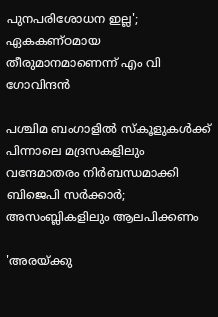പുനപരിശോധന ഇല്ല'; ഏകകണ്ഠമായ തീരുമാനമാണെന്ന് എം വി ഗോവിന്ദൻ

പശ്ചിമ ബംഗാളിൽ സ്കൂളുകൾക്ക് പിന്നാലെ മദ്രസകളിലും വന്ദേമാതരം നിർബന്ധമാക്കി ബിജെപി സർക്കാർ; അസംബ്ലികളിലും ആലപിക്കണം

'അരയ്ക്കു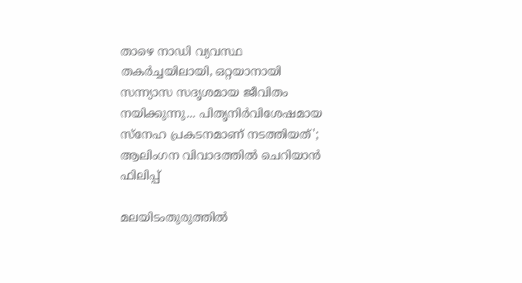താഴെ നാഡി വ്യവസ്ഥ തകർച്ചയിലായി, ഒറ്റയാനായി സന്ന്യാസ സദൃശമായ ജീവിതം നയിക്കുന്നു... പിതൃനിർവിശേഷമായ സ്നേഹ പ്രകടനമാണ് നടത്തിയത്'; ആലിംഗന വിവാദത്തിൽ ചെറിയാൻ ഫിലിപ്പ്

മലയിടംതുരുത്തില്‍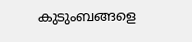കുടുംബങ്ങളെ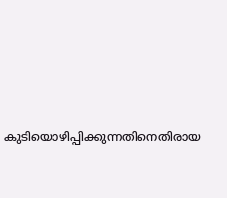കുടിയൊഴിപ്പിക്കുന്നതിനെതിരായ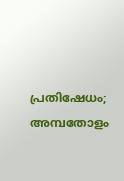പ്രതിഷേധം; അമ്പതോളം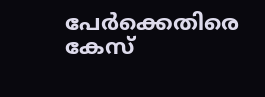പേര്‍ക്കെതിരെ കേസ്